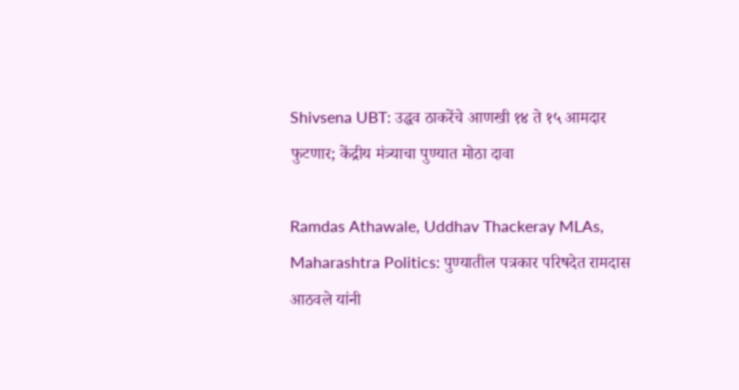Shivsena UBT: उद्धव ठाकरेंचे आणखी १४ ते १५ आमदार फुटणार; केंद्रीय मंत्र्याचा पुण्यात मोठा दावा

Ramdas Athawale, Uddhav Thackeray MLAs, Maharashtra Politics: पुण्यातील पत्रकार परिषदेत रामदास आठवले यांनी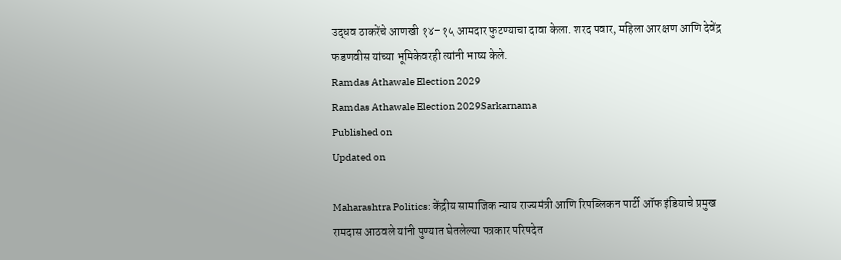उद्धव ठाकरेंचे आणखी १४–१५ आमदार फुटण्याचा दावा केला. शरद पवार, महिला आरक्षण आणि देवेंद्र फडणवीस यांच्या भूमिकेवरही त्यांनी भाष्य केले.
Ramdas Athawale Election 2029
Ramdas Athawale Election 2029Sarkarnama
Published on
Updated on

Maharashtra Politics: केंद्रीय सामाजिक न्याय राज्यमंत्री आणि रिपब्लिकन पार्टी ऑफ इंडियाचे प्रमुख रामदास आठवले यांनी पुण्यात घेतलेल्या पत्रकार परिषदेत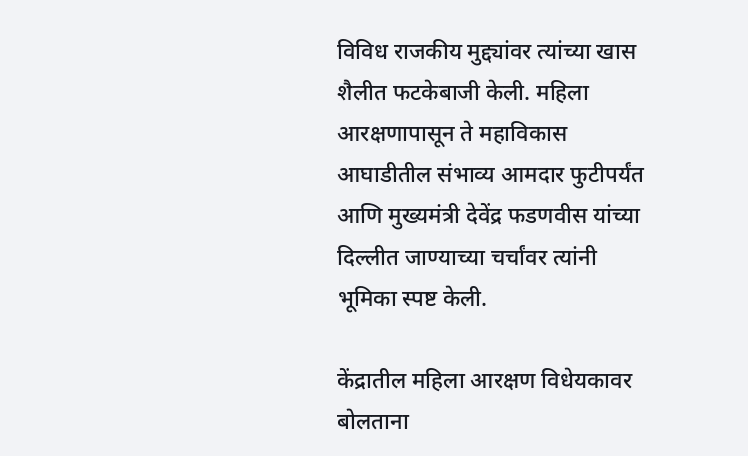विविध राजकीय मुद्द्यांवर त्यांच्या खास शैलीत फटकेबाजी केली. महिला आरक्षणापासून ते महाविकास आघाडीतील संभाव्य आमदार फुटीपर्यंत आणि मुख्यमंत्री देवेंद्र फडणवीस यांच्या दिल्लीत जाण्याच्या चर्चांवर त्यांनी भूमिका स्पष्ट केली.

केंद्रातील महिला आरक्षण विधेयकावर बोलताना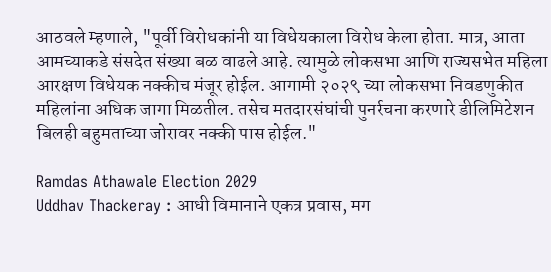आठवले म्हणाले, "पूर्वी विरोधकांनी या विधेयकाला विरोध केला होता. मात्र, आता आमच्याकडे संसदेत संख्या बळ वाढले आहे. त्यामुळे लोकसभा आणि राज्यसभेत महिला आरक्षण विधेयक नक्कीच मंजूर होईल. आगामी २०२९ च्या लोकसभा निवडणुकीत महिलांना अधिक जागा मिळतील. तसेच मतदारसंघांची पुनर्रचना करणारे डीलिमिटेशन बिलही बहुमताच्या जोरावर नक्की पास होईल."

Ramdas Athawale Election 2029
Uddhav Thackeray : आधी विमानाने एकत्र प्रवास, मग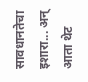सावधानतेचा इशारा... अन् आता थेट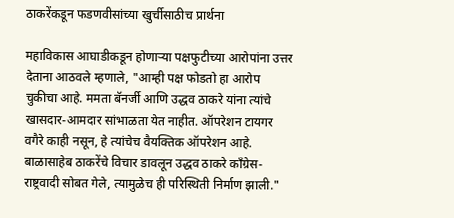ठाकरेंकडून फडणवीसांच्या खुर्चीसाठीच प्रार्थना

महाविकास आघाडीकडून होणार्‍या पक्षफुटीच्या आरोपांना उत्तर देताना आठवले म्हणाले, "आम्ही पक्ष फोडतो हा आरोप चुकीचा आहे. ममता बॅनर्जी आणि उद्धव ठाकरे यांना त्यांचे खासदार-आमदार सांभाळता येत नाहीत. ऑपरेशन टायगर वगैरे काही नसून, हे त्यांचेच वैयक्तिक ऑपरेशन आहे. बाळासाहेब ठाकरेंचे विचार डावलून उद्धव ठाकरे काँग्रेस-राष्ट्रवादी सोबत गेले, त्यामुळेच ही परिस्थिती निर्माण झाली."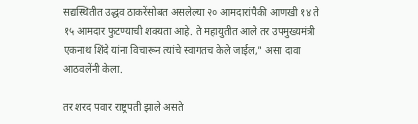सद्यस्थितीत उद्धव ठाकरेंसोबत असलेल्या २० आमदारांपैकी आणखी १४ ते १५ आमदार फुटण्याची शक्यता आहे. ते महायुतीत आले तर उपमुख्यमंत्री एकनाथ शिंदे यांना विचारून त्यांचे स्वागतच केले जाईल," असा दावा आठवलेंनी केला.

तर शरद पवार राष्ट्रपती झाले असते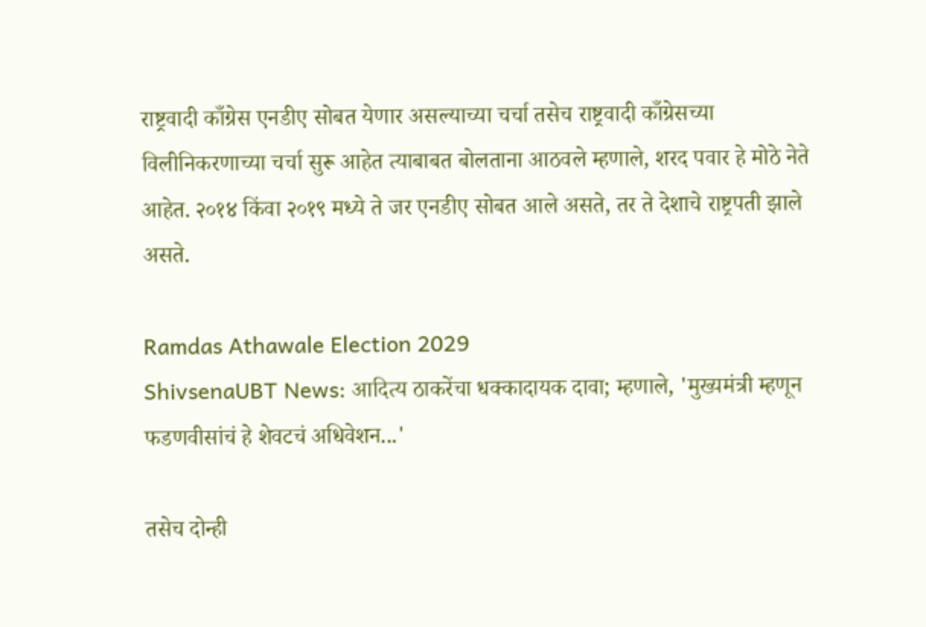राष्ट्रवादी काँग्रेस एनडीए सोबत येणार असल्याच्या चर्चा तसेच राष्ट्रवादी काँग्रेसच्या विलीनि‍करणाच्या चर्चा सुरू आहेत त्याबाबत बोलताना आठवले म्हणाले, शरद पवार हे मोठे नेते आहेत. २०१४ किंवा २०१९ मध्ये ते जर एनडीए सोबत आले असते, तर ते देशाचे राष्ट्रपती झाले असते.

Ramdas Athawale Election 2029
ShivsenaUBT News: आदित्य ठाकरेंचा धक्कादायक दावा; म्हणाले, 'मुख्यमंत्री म्हणून फडणवीसांचं हे शेवटचं अधिवेशन...'

तसेच दोन्ही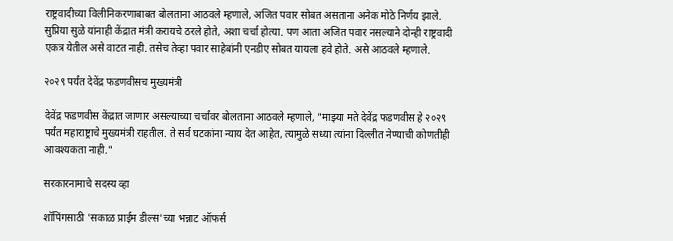राष्ट्रवादीच्या विलीनि‍करणाबाबत बोलताना आठवले म्हणाले, अजित पवार सोबत असताना अनेक मोठे निर्णय झाले. सुप्रिया सुळे यांनाही केंद्रात मंत्री करायचे ठरले होते, अशा चर्चा होत्या. पण आता अजित पवार नसल्याने दोन्ही राष्ट्रवादी एकत्र येतील असे वाटत नाही. तसेच तेव्हा पवार साहेबांनी एनडीए सोबत यायला हवे होते. असे आठवले म्हणाले.

२०२९ पर्यंत देवेंद्र फडणवीसच मुख्यमंत्री

देवेंद्र फडणवीस केंद्रात जाणार असल्याच्या चर्चांवर बोलताना आठवले म्हणाले, "मा‍झ्या मते देवेंद्र फडणवीस हे २०२९ पर्यंत महाराष्ट्राचे मुख्यमंत्री राहतील. ते सर्व घटकांना न्याय देत आहेत, त्यामुळे सध्या त्यांना दिल्लीत नेण्याची कोणतीही आवश्यकता नाही."

सरकारनामाचे सदस्य व्हा

शॉपिंगसाठी 'सकाळ प्राईम डील्स'च्या भन्नाट ऑफर्स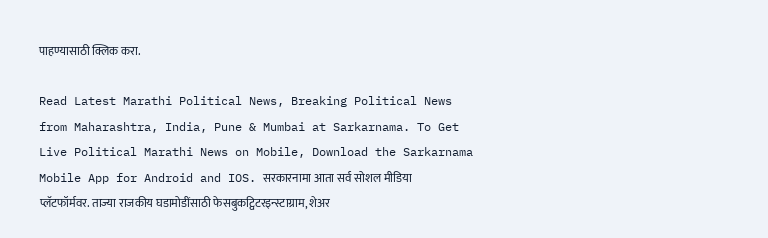पाहण्यासाठी क्लिक करा.

Read Latest Marathi Political News, Breaking Political News from Maharashtra, India, Pune & Mumbai at Sarkarnama. To Get Live Political Marathi News on Mobile, Download the Sarkarnama Mobile App for Android and IOS. सरकारनामा आता सर्व सोशल मीडिया प्लॅटफॉर्मवर. ताज्या राजकीय घडामोडींसाठी फेसबुकट्विटरइन्स्टाग्राम, शेअर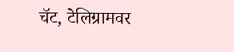चॅट, टेलिग्रामवर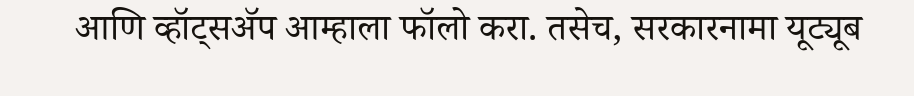आणि व्हॉट्सॲप आम्हाला फॉलो करा. तसेच, सरकारनामा यूट्यूब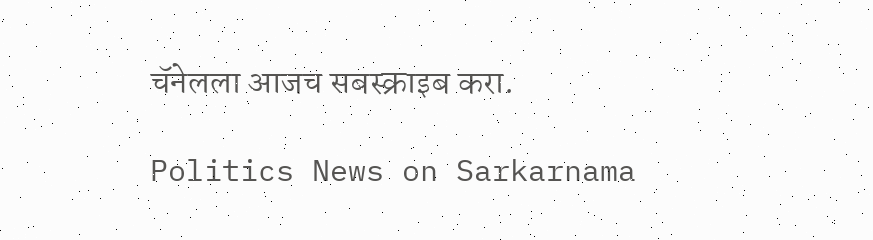चॅनेलला आजच सबस्क्राइब करा.

Politics News on Sarkarnama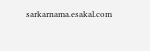sarkarnama.esakal.com